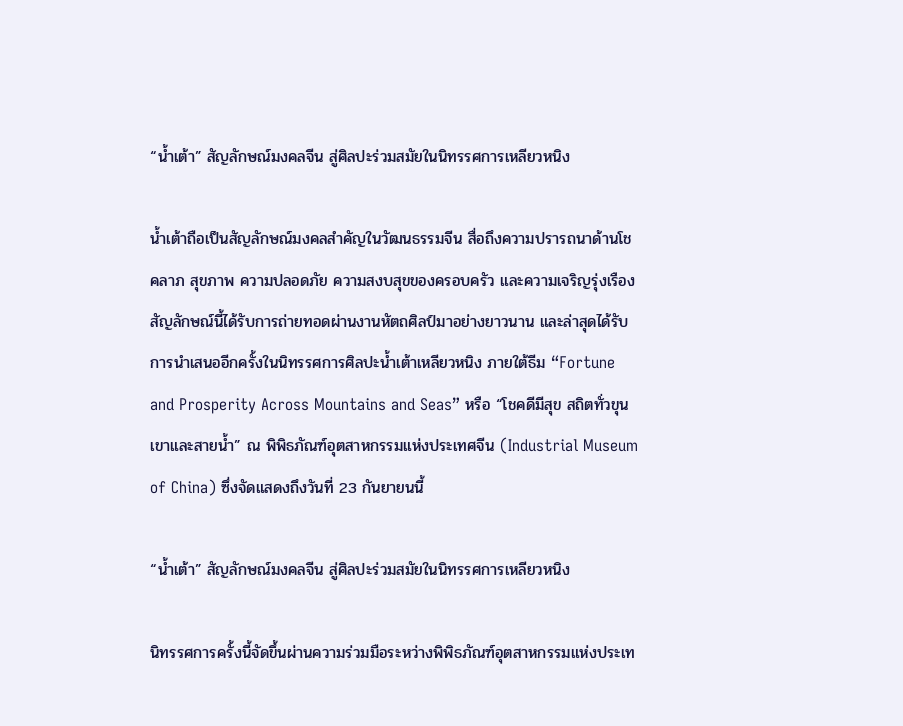“น้ำเต้า” สัญลักษณ์มงคลจีน สู่ศิลปะร่วมสมัยในนิทรรศการเหลียวหนิง

น้ำเต้าถือเป็นสัญลักษณ์มงคลสำคัญในวัฒนธรรมจีน สื่อถึงความปรารถนาด้านโชคลาภ สุขภาพ ความปลอดภัย ความสงบสุขของครอบครัว และความเจริญรุ่งเรือง สัญลักษณ์นี้ได้รับการถ่ายทอดผ่านงานหัตถศิลป์มาอย่างยาวนาน และล่าสุดได้รับการนำเสนออีกครั้งในนิทรรศการศิลปะน้ำเต้าเหลียวหนิง ภายใต้ธีม “Fortune and Prosperity Across Mountains and Seas” หรือ “โชคดีมีสุข สถิตทั่วขุนเขาและสายน้ำ” ณ พิพิธภัณฑ์อุตสาหกรรมแห่งประเทศจีน (Industrial Museum of China) ซึ่งจัดแสดงถึงวันที่ 23 กันยายนนี้

“น้ำเต้า” สัญลักษณ์มงคลจีน สู่ศิลปะร่วมสมัยในนิทรรศการเหลียวหนิง

นิทรรศการครั้งนี้จัดขึ้นผ่านความร่วมมือระหว่างพิพิธภัณฑ์อุตสาหกรรมแห่งประเท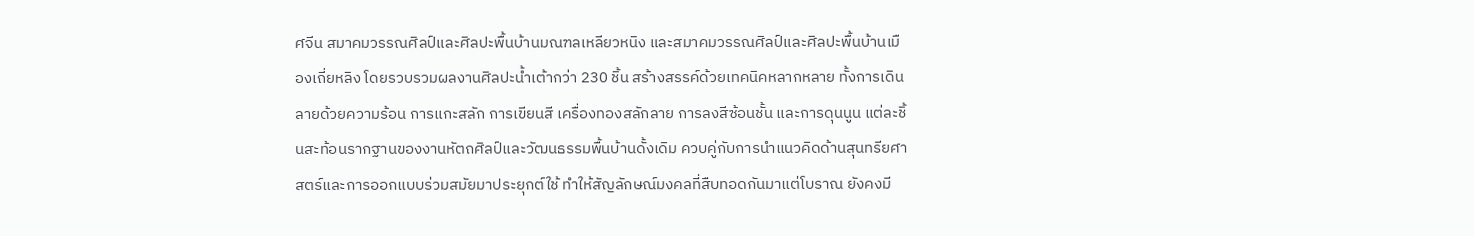ศจีน สมาคมวรรณศิลป์และศิลปะพื้นบ้านมณฑลเหลียวหนิง และสมาคมวรรณศิลป์และศิลปะพื้นบ้านเมืองเถี่ยหลิง โดยรวบรวมผลงานศิลปะน้ำเต้ากว่า 230 ชิ้น สร้างสรรค์ด้วยเทคนิคหลากหลาย ทั้งการเดินลายด้วยความร้อน การแกะสลัก การเขียนสี เครื่องทองสลักลาย การลงสีซ้อนชั้น และการดุนนูน แต่ละชิ้นสะท้อนรากฐานของงานหัตถศิลป์และวัฒนธรรมพื้นบ้านดั้งเดิม ควบคู่กับการนำแนวคิดด้านสุนทรียศาสตร์และการออกแบบร่วมสมัยมาประยุกต์ใช้ ทำให้สัญลักษณ์มงคลที่สืบทอดกันมาแต่โบราณ ยังคงมี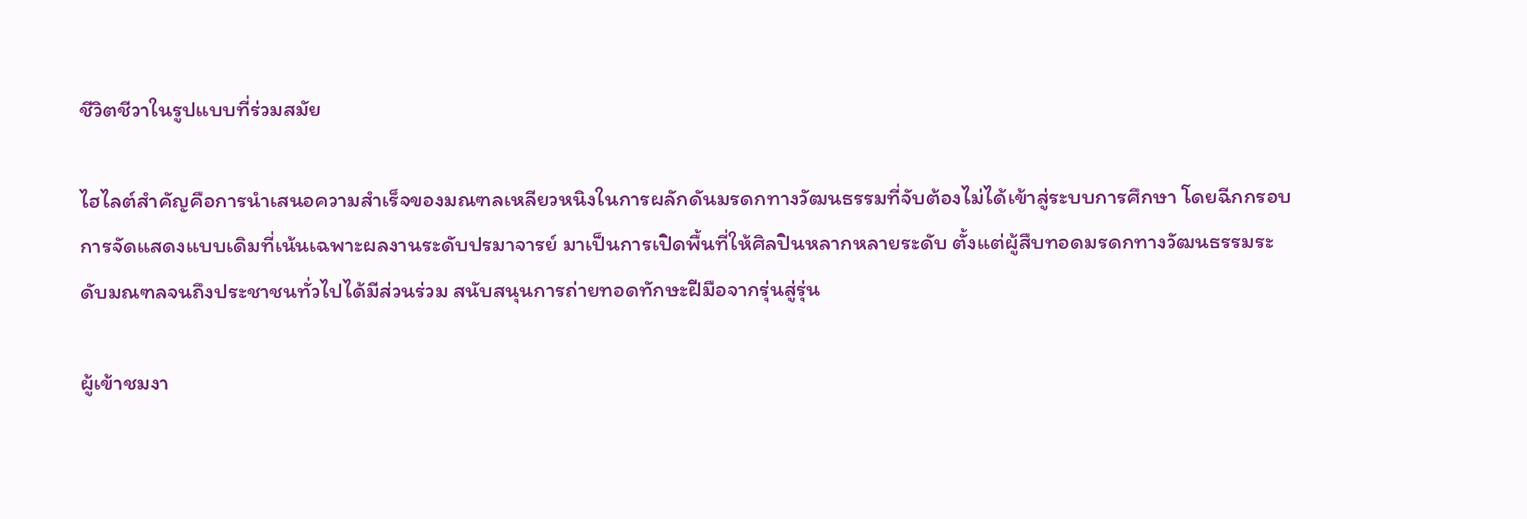ชีวิตชีวาในรูปแบบที่ร่วมสมัย

ไฮไลต์สำคัญคือการนำเสนอความสำเร็จของมณฑลเหลียวหนิงในการผลักดันมรดกทางวัฒนธรรมที่จับต้องไม่ได้เข้าสู่ระบบการศึกษา โดยฉีกกรอบการจัดแสดงแบบเดิมที่เน้นเฉพาะผลงานระดับปรมาจารย์ มาเป็นการเปิดพื้นที่ให้ศิลปินหลากหลายระดับ ตั้งแต่ผู้สืบทอดมรดกทางวัฒนธรรมระดับมณฑลจนถึงประชาชนทั่วไปได้มีส่วนร่วม สนับสนุนการถ่ายทอดทักษะฝีมือจากรุ่นสู่รุ่น

ผู้เข้าชมงา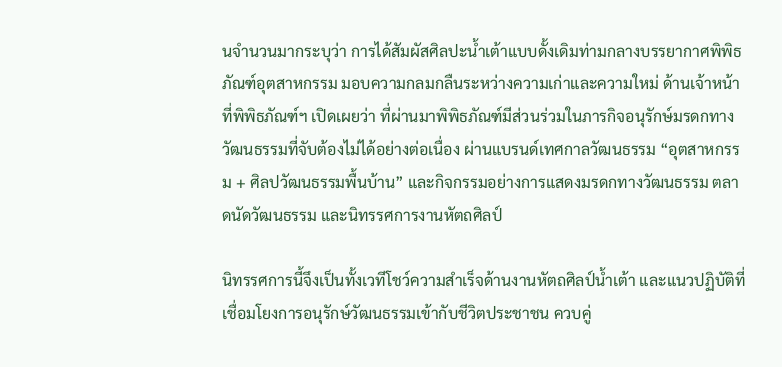นจำนวนมากระบุว่า การได้สัมผัสศิลปะน้ำเต้าแบบดั้งเดิมท่ามกลางบรรยากาศพิพิธภัณฑ์อุตสาหกรรม มอบความกลมกลืนระหว่างความเก่าและความใหม่ ด้านเจ้าหน้าที่พิพิธภัณฑ์ฯ เปิดเผยว่า ที่ผ่านมาพิพิธภัณฑ์มีส่วนร่วมในภารกิจอนุรักษ์มรดกทางวัฒนธรรมที่จับต้องไม่ได้อย่างต่อเนื่อง ผ่านแบรนด์เทศกาลวัฒนธรรม “อุตสาหกรรม + ศิลปวัฒนธรรมพื้นบ้าน” และกิจกรรมอย่างการแสดงมรดกทางวัฒนธรรม ตลาดนัดวัฒนธรรม และนิทรรศการงานหัตถศิลป์

นิทรรศการนี้จึงเป็นทั้งเวทีโชว์ความสำเร็จด้านงานหัตถศิลป์น้ำเต้า และแนวปฏิบัติที่เชื่อมโยงการอนุรักษ์วัฒนธรรมเข้ากับชีวิตประชาชน ควบคู่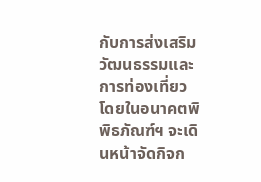กับการส่งเสริมวัฒนธรรมและการท่องเที่ยว โดยในอนาคตพิพิธภัณฑ์ฯ จะเดินหน้าจัดกิจก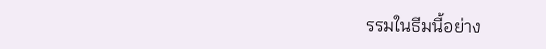รรมในธีมนี้อย่าง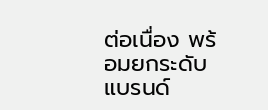ต่อเนื่อง พร้อมยกระดับแบรนด์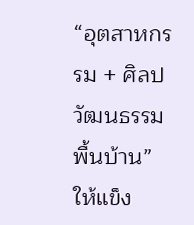“อุตสาหกรรม + ศิลปวัฒนธรรมพื้นบ้าน” ให้แข็ง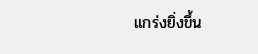แกร่งยิ่งขึ้น